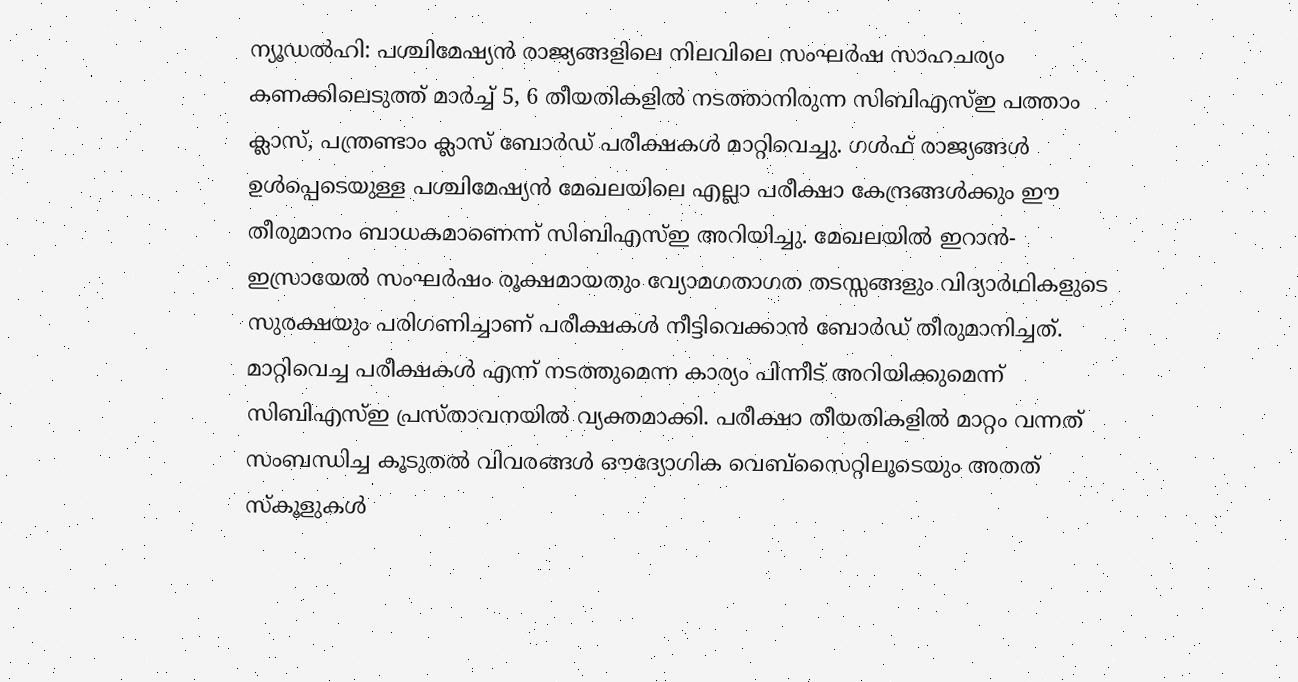ന്യൂഡൽഹി: പശ്ചിമേഷ്യൻ രാജ്യങ്ങളിലെ നിലവിലെ സംഘർഷ സാഹചര്യം കണക്കിലെടുത്ത് മാർച്ച് 5, 6 തീയതികളിൽ നടത്താനിരുന്ന സിബിഎസ്ഇ പത്താം ക്ലാസ്, പന്ത്രണ്ടാം ക്ലാസ് ബോർഡ് പരീക്ഷകൾ മാറ്റിവെച്ചു. ഗൾഫ് രാജ്യങ്ങൾ ഉൾപ്പെടെയുള്ള പശ്ചിമേഷ്യൻ മേഖലയിലെ എല്ലാ പരീക്ഷാ കേന്ദ്രങ്ങൾക്കും ഈ തീരുമാനം ബാധകമാണെന്ന് സിബിഎസ്ഇ അറിയിച്ചു. മേഖലയിൽ ഇറാൻ-ഇസ്രായേൽ സംഘർഷം രൂക്ഷമായതും വ്യോമഗതാഗത തടസ്സങ്ങളും വിദ്യാർഥികളുടെ സുരക്ഷയും പരിഗണിച്ചാണ് പരീക്ഷകൾ നീട്ടിവെക്കാൻ ബോർഡ് തീരുമാനിച്ചത്.
മാറ്റിവെച്ച പരീക്ഷകൾ എന്ന് നടത്തുമെന്ന കാര്യം പിന്നീട് അറിയിക്കുമെന്ന് സിബിഎസ്ഇ പ്രസ്താവനയിൽ വ്യക്തമാക്കി. പരീക്ഷാ തീയതികളിൽ മാറ്റം വന്നത് സംബന്ധിച്ച കൂടുതൽ വിവരങ്ങൾ ഔദ്യോഗിക വെബ്സൈറ്റിലൂടെയും അതത് സ്കൂളുകൾ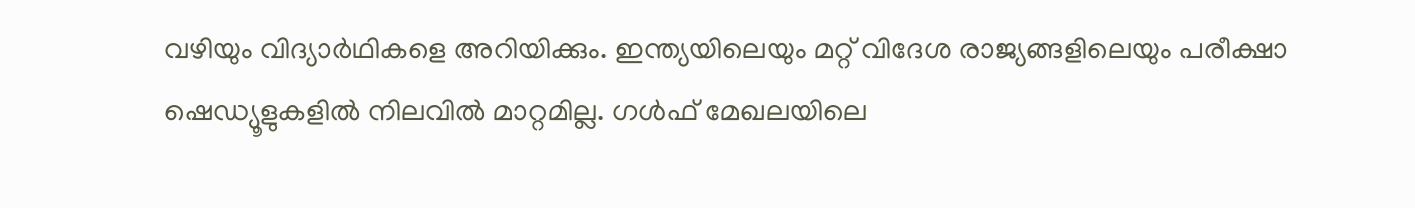വഴിയും വിദ്യാർഥികളെ അറിയിക്കും. ഇന്ത്യയിലെയും മറ്റ് വിദേശ രാജ്യങ്ങളിലെയും പരീക്ഷാ ഷെഡ്യൂളുകളിൽ നിലവിൽ മാറ്റമില്ല. ഗൾഫ് മേഖലയിലെ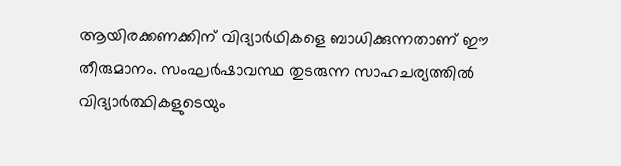ആയിരക്കണക്കിന് വിദ്യാർഥികളെ ബാധിക്കുന്നതാണ് ഈ തീരുമാനം. സംഘർഷാവസ്ഥ തുടരുന്ന സാഹചര്യത്തിൽ വിദ്യാർത്ഥികളുടെയും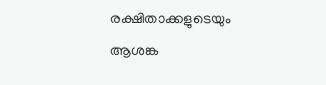രക്ഷിതാക്കളുടെയും ആശങ്ക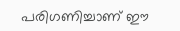പരിഗണിച്ചാണ് ഈ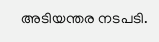അടിയന്തര നടപടി.